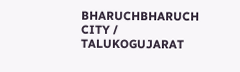BHARUCHBHARUCH CITY / TALUKOGUJARAT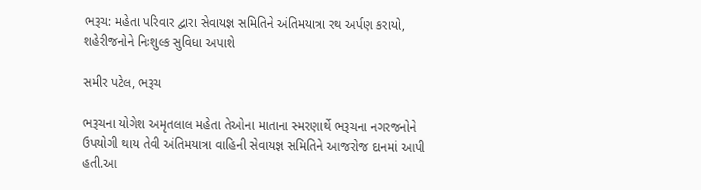ભરૂચ: મહેતા પરિવાર દ્વારા સેવાયજ્ઞ સમિતિને અંતિમયાત્રા રથ અર્પણ કરાયો, શહેરીજનોને નિઃશુલ્ક સુવિધા અપાશે

સમીર પટેલ, ભરૂચ

ભરૂચના યોગેશ અમૃતલાલ મહેતા તેઓના માતાના સ્મરણાર્થે ભરૂચના નગરજનોને ઉપયોગી થાય તેવી અંતિમયાત્રા વાહિની સેવાયજ્ઞ સમિતિને આજરોજ દાનમાં આપી હતી.આ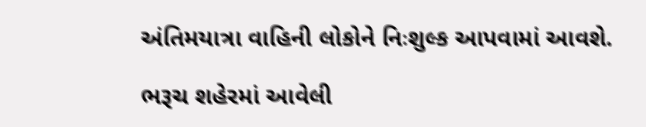અંતિમયાત્રા વાહિની લોકોને નિઃશુલ્ક આપવામાં આવશે.

ભરૂચ શહેરમાં આવેલી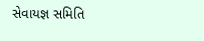સેવાયજ્ઞ સમિતિ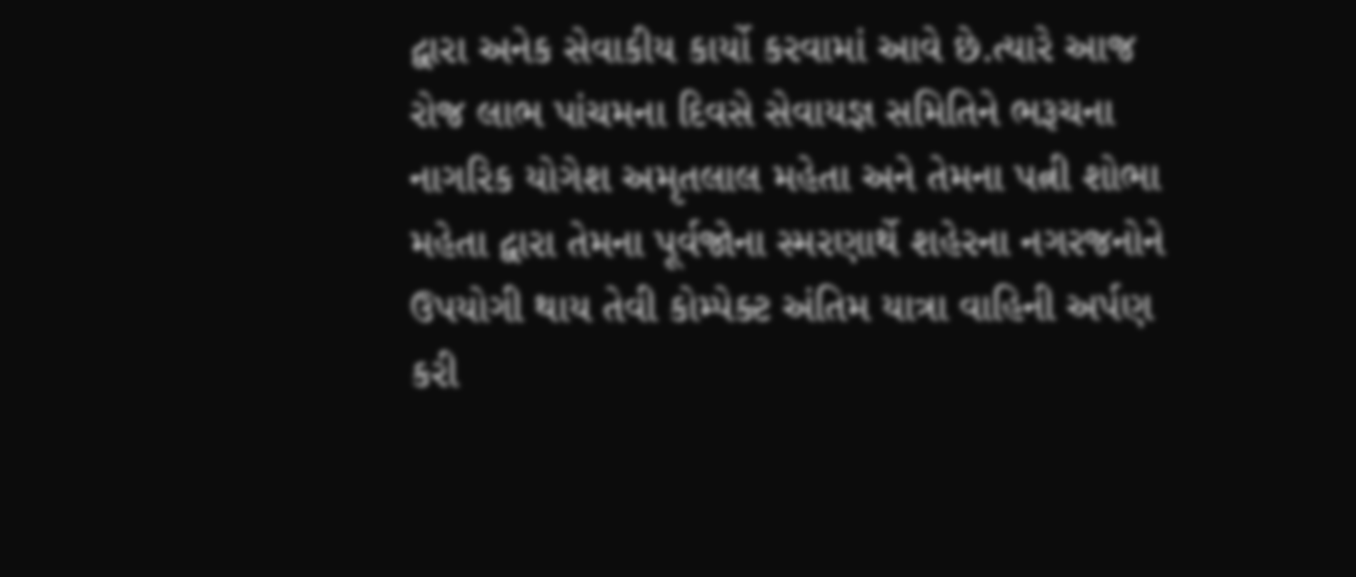દ્વારા અનેક સેવાકીય કાર્યો કરવામાં આવે છે.ત્યારે આજ રોજ લાભ પાંચમના દિવસે સેવાયજ્ઞ સમિતિને ભરૂચના નાગરિક યોગેશ અમૃતલાલ મહેતા અને તેમના પત્ની શોભા મહેતા દ્વારા તેમના પૂર્વજોના સ્મરણાર્થે શહેરના નગરજનોને ઉપયોગી થાય તેવી કોમ્પેક્ટ અંતિમ યાત્રા વાહિની અર્પણ કરી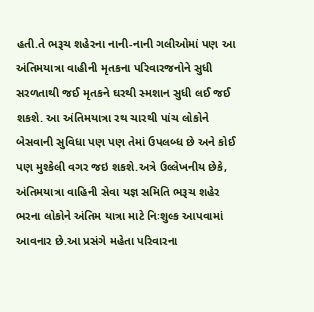હતી.તે ભરૂચ શહેરના નાની-નાની ગલીઓમાં પણ આ અંતિમયાત્રા વાહીની મૃતકના પરિવારજનોને સુધી સરળતાથી જઈ મૃતકને ઘરથી સ્મશાન સુધી લઈ જઈ શકશે. આ અંતિમયાત્રા રથ ચારથી પાંચ લોકોને બેસવાની સુવિધા પણ પણ તેમાં ઉપલબ્ધ છે અને કોઈ પણ મુશ્કેલી વગર જઇ શકશે.અત્રે ઉલ્લેખનીય છેકે, અંતિમયાત્રા વાહિની સેવા યજ્ઞ સમિતિ ભરૂચ શહેર ભરના લોકોને અંતિમ યાત્રા માટે નિઃશુલ્ક આપવામાં આવનાર છે.આ પ્રસંગે મહેતા પરિવારના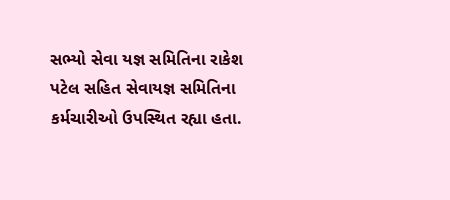સભ્યો સેવા યજ્ઞ સમિતિના રાકેશ પટેલ સહિત સેવાયજ્ઞ સમિતિના કર્મચારીઓ ઉપસ્થિત રહ્યા હતા.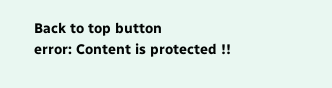Back to top button
error: Content is protected !!